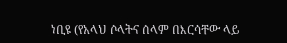ነቢዩ (የአላህ ሶላትና ሰላም በእርሳቸው ላይ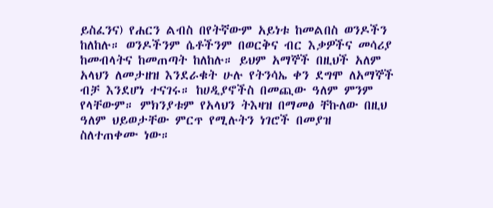ይስፈንና) የሐርን ልብስ በየትኛውም አይነቱ ከመልበስ ወንዶችን ከለከሉ። ወንዶችንም ሴቶችንም በወርቅና ብር እቃዎችና መሳሪያ ከመብላትና ከመጠጣት ከለከሉ። ይህም አማኞች በዚህች አለም አላህን ለመታዘዝ እንደራቁት ሁሉ የትንሳኤ ቀን ደግሞ ለአማኞች ብቻ እንደሆነ ተናገሩ። ከሀዲያኖችስ በመጪው ዓለም ምንም የላቸውም። ምክንያቱም የአላህን ትእዛዝ በማመፅ ቸኩለው በዚህ ዓለም ህይወታቸው ምርጥ የሚሉትን ነገሮች በመያዝ ስለተጠቀሙ ነው።